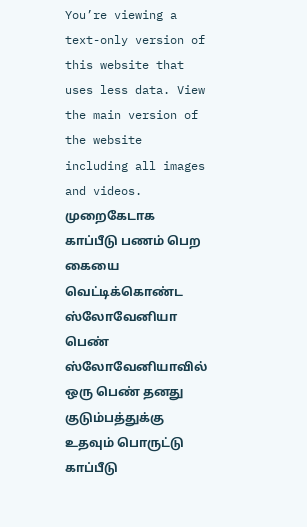You’re viewing a text-only version of this website that uses less data. View the main version of the website including all images and videos.
முறைகேடாக காப்பீடு பணம் பெற கையை வெட்டிக்கொண்ட ஸ்லோவேனியா பெண்
ஸ்லோவேனியாவில் ஒரு பெண் தனது குடும்பத்துக்கு உதவும் பொருட்டு காப்பீடு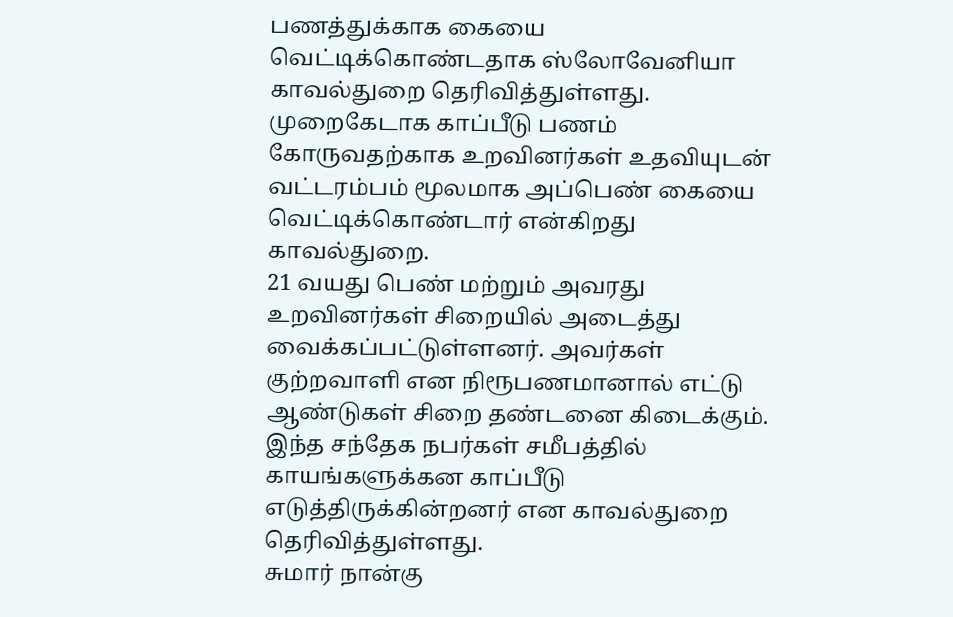பணத்துக்காக கையை வெட்டிக்கொண்டதாக ஸ்லோவேனியா காவல்துறை தெரிவித்துள்ளது.
முறைகேடாக காப்பீடு பணம் கோருவதற்காக உறவினர்கள் உதவியுடன் வட்டரம்பம் மூலமாக அப்பெண் கையை வெட்டிக்கொண்டார் என்கிறது காவல்துறை.
21 வயது பெண் மற்றும் அவரது உறவினர்கள் சிறையில் அடைத்து வைக்கப்பட்டுள்ளனர். அவர்கள் குற்றவாளி என நிரூபணமானால் எட்டு ஆண்டுகள் சிறை தண்டனை கிடைக்கும்.
இந்த சந்தேக நபர்கள் சமீபத்தில் காயங்களுக்கன காப்பீடு எடுத்திருக்கின்றனர் என காவல்துறை தெரிவித்துள்ளது.
சுமார் நான்கு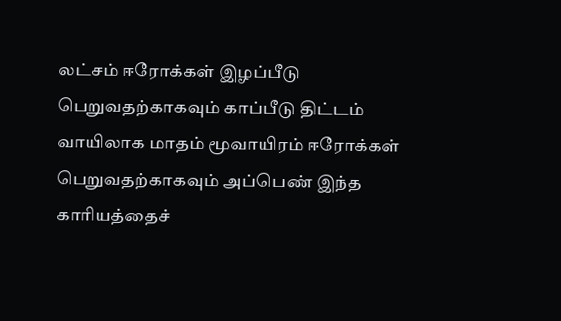லட்சம் ஈரோக்கள் இழப்பீடு பெறுவதற்காகவும் காப்பீடு திட்டம் வாயிலாக மாதம் மூவாயிரம் ஈரோக்கள் பெறுவதற்காகவும் அப்பெண் இந்த காரியத்தைச்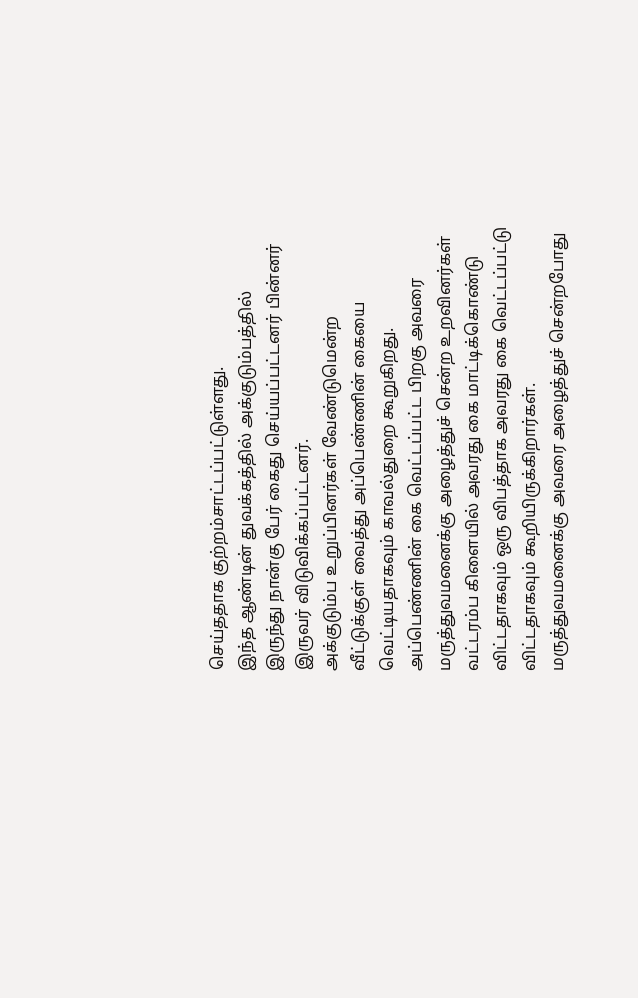செய்ததாக குற்றம்சாட்டப்பட்டுள்ளது.
இந்த ஆண்டின் துவக்கத்தில் அக்குடும்பத்தில் இருந்து நான்கு பேர் கைது செய்யப்பட்டனர் பின்னர் இருவர் விடுவிக்கப்பட்டனர்.
அக்குடும்ப உறுப்பினர்கள் வேண்டுமென்ற வீட்டுக்குள் வைத்து அப்பெண்ணின் கையை வெட்டியதாகவும் காவல்துறை கூறுகிறது.
அப்பெண்ணின் கை வெட்டப்பட்ட பிறகு அவரை மருத்துவமனைக்கு அழைத்துச் சென்ற உறவினர்கள் வட்டரம்ப கிளையில் அவரது கை மாட்டிக்கொண்டு விட்டதாகவும் ஒரு விபத்தாக அவரது கை வெட்டப்பட்டு விட்டதாகவும் கூறியிருக்கிறார்கள்.
மருத்துவமனைக்கு அவரை அழைத்துச் சென்றபோது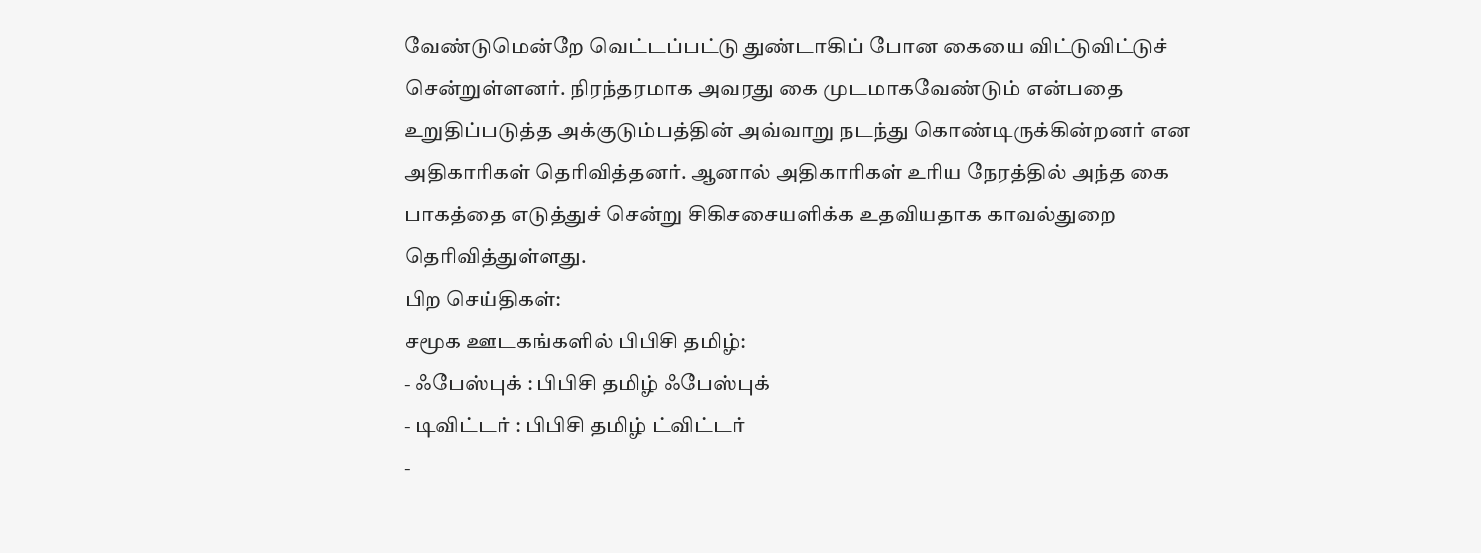வேண்டுமென்றே வெட்டப்பட்டு துண்டாகிப் போன கையை விட்டுவிட்டுச் சென்றுள்ளனர். நிரந்தரமாக அவரது கை முடமாகவேண்டும் என்பதை உறுதிப்படுத்த அக்குடும்பத்தின் அவ்வாறு நடந்து கொண்டிருக்கின்றனர் என அதிகாரிகள் தெரிவித்தனர். ஆனால் அதிகாரிகள் உரிய நேரத்தில் அந்த கை பாகத்தை எடுத்துச் சென்று சிகிசசையளிக்க உதவியதாக காவல்துறை தெரிவித்துள்ளது.
பிற செய்திகள்:
சமூக ஊடகங்களில் பிபிசி தமிழ்:
- ஃபேஸ்புக் : பிபிசி தமிழ் ஃபேஸ்புக்
- டிவிட்டர் : பிபிசி தமிழ் ட்விட்டர்
-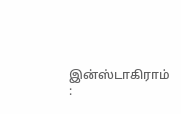இன்ஸ்டாகிராம் :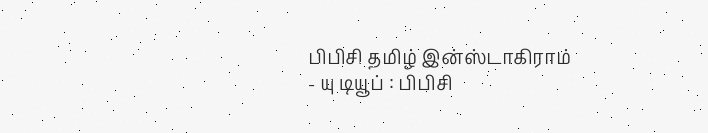பிபிசி தமிழ் இன்ஸ்டாகிராம்
- யு டியூப் : பிபிசி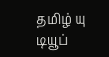தமிழ் யு டியூப்